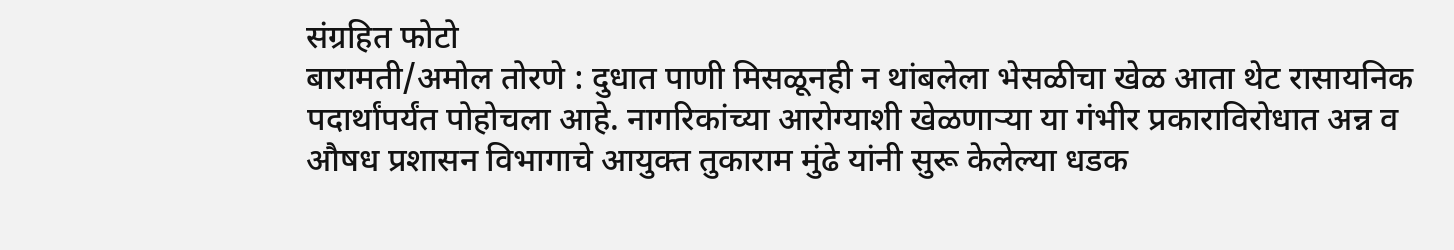संग्रहित फोटो
बारामती/अमोल तोरणे : दुधात पाणी मिसळूनही न थांबलेला भेसळीचा खेळ आता थेट रासायनिक पदार्थांपर्यंत पोहोचला आहे. नागरिकांच्या आरोग्याशी खेळणाऱ्या या गंभीर प्रकाराविरोधात अन्न व औषध प्रशासन विभागाचे आयुक्त तुकाराम मुंढे यांनी सुरू केलेल्या धडक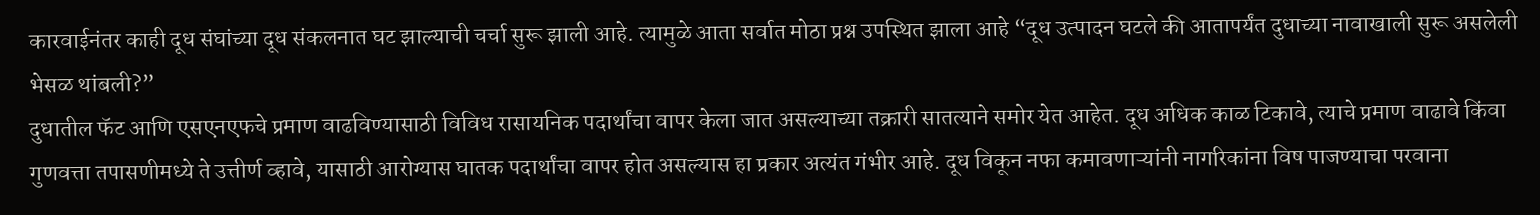कारवाईनंतर काही दूध संघांच्या दूध संकलनात घट झाल्याची चर्चा सुरू झाली आहे. त्यामुळे आता सर्वात मोठा प्रश्न उपस्थित झाला आहे “दूध उत्पादन घटले की आतापर्यंत दुधाच्या नावाखाली सुरू असलेली भेसळ थांबली?”
दुधातील फॅट आणि एसएनएफचे प्रमाण वाढविण्यासाठी विविध रासायनिक पदार्थांचा वापर केला जात असल्याच्या तक्रारी सातत्याने समोर येत आहेत. दूध अधिक काळ टिकावे, त्याचे प्रमाण वाढावे किंवा गुणवत्ता तपासणीमध्ये ते उत्तीर्ण व्हावे, यासाठी आरोग्यास घातक पदार्थांचा वापर होत असल्यास हा प्रकार अत्यंत गंभीर आहे. दूध विकून नफा कमावणाऱ्यांनी नागरिकांना विष पाजण्याचा परवाना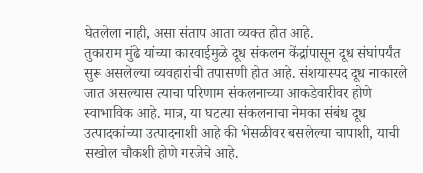घेतलेला नाही, असा संताप आता व्यक्त होत आहे.
तुकाराम मुंढे यांच्या कारवाईमुळे दूध संकलन केंद्रांपासून दूध संघांपर्यंत सुरू असलेल्या व्यवहारांची तपासणी होत आहे. संशयास्पद दूध नाकारले जात असल्यास त्याचा परिणाम संकलनाच्या आकडेवारीवर होणे स्वाभाविक आहे. मात्र, या घटत्या संकलनाचा नेमका संबंध दूध उत्पादकांच्या उत्पादनाशी आहे की भेसळीवर बसलेल्या चापाशी, याची सखोल चौकशी होणे गरजेचे आहे.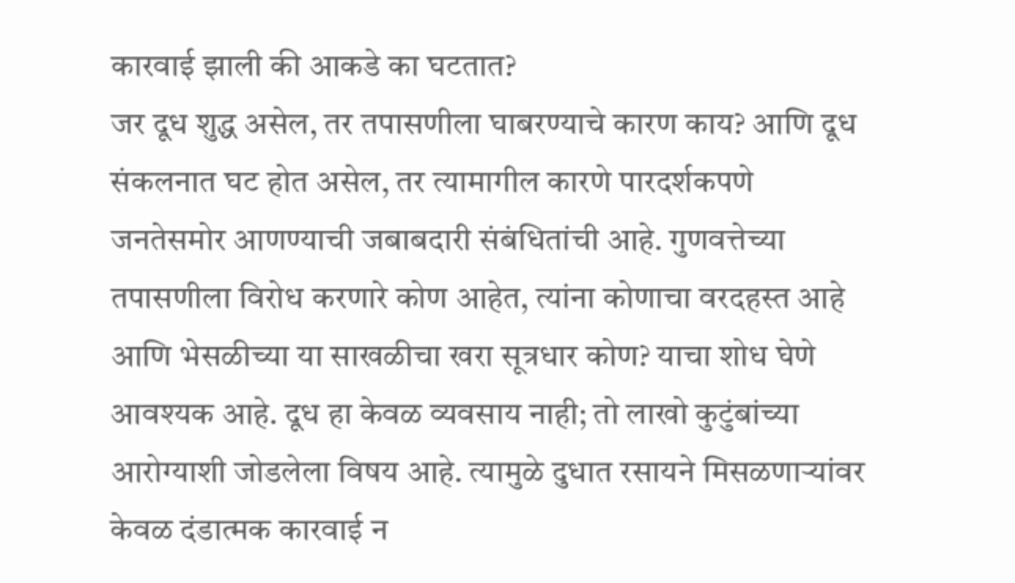कारवाई झाली की आकडे का घटतात?
जर दूध शुद्ध असेल, तर तपासणीला घाबरण्याचे कारण काय? आणि दूध संकलनात घट होत असेल, तर त्यामागील कारणे पारदर्शकपणे जनतेसमोर आणण्याची जबाबदारी संबंधितांची आहे. गुणवत्तेच्या तपासणीला विरोध करणारे कोण आहेत, त्यांना कोणाचा वरदहस्त आहे आणि भेसळीच्या या साखळीचा खरा सूत्रधार कोण? याचा शोध घेणे आवश्यक आहे. दूध हा केवळ व्यवसाय नाही; तो लाखो कुटुंबांच्या आरोग्याशी जोडलेला विषय आहे. त्यामुळे दुधात रसायने मिसळणाऱ्यांवर केवळ दंडात्मक कारवाई न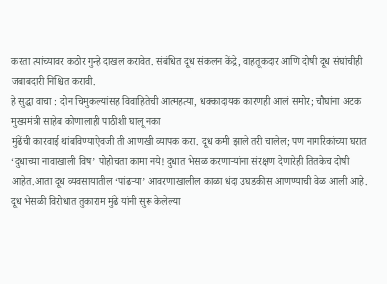करता त्यांच्यावर कठोर गुन्हे दाखल करावेत. संबंधित दूध संकलन केंद्रे, वाहतूकदार आणि दोषी दूध संघांचीही जबाबदारी निश्चित करावी.
हे सुद्धा वाचा : दोन चिमुकल्यांसह विवाहितेची आत्महत्या, धक्कादायक कारणही आलं समोर; चौघांना अटक
मुख्यमंत्री साहेब कोणालाही पाठीशी घालू नका
मुंढेंची कारवाई थांबविण्याऐवजी ती आणखी व्यापक करा. दूध कमी झाले तरी चालेल; पण नागरिकांच्या घरात ‘दुधाच्या नावाखाली विष’ पोहोचता कामा नये! दुधात भेसळ करणाऱ्यांना संरक्षण देणारेही तितकेच दोषी आहेत.आता दूध व्यवसायातील ‘पांढऱ्या’ आवरणाखालील काळा धंदा उघडकीस आणण्याची वेळ आली आहे. दूध भेसळी विरोधात तुकाराम मुंढे यांनी सुरू केलेल्या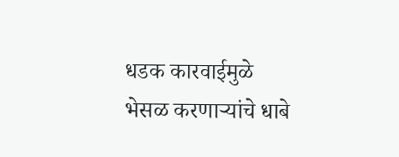धडक कारवाईमुळे भेसळ करणाऱ्यांचे धाबे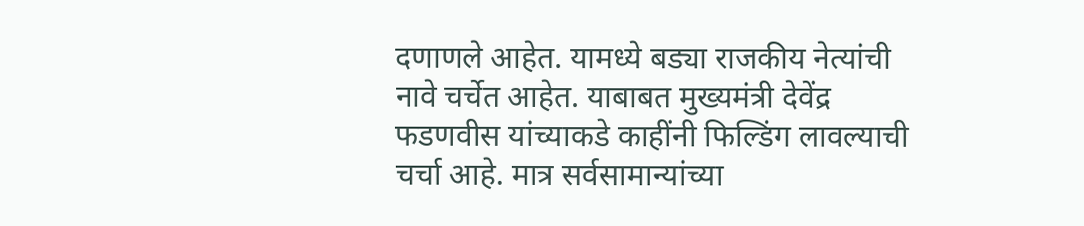दणाणले आहेत. यामध्ये बड्या राजकीय नेत्यांची नावे चर्चेत आहेत. याबाबत मुख्यमंत्री देवेंद्र फडणवीस यांच्याकडे काहींनी फिल्डिंग लावल्याची चर्चा आहे. मात्र सर्वसामान्यांच्या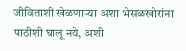जीविताशी खेळणाऱ्या अशा भेसळखोरांना पाठीशी घालू नये, अशी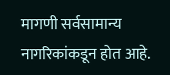मागणी सर्वसामान्य नागरिकांकडून होत आहे.